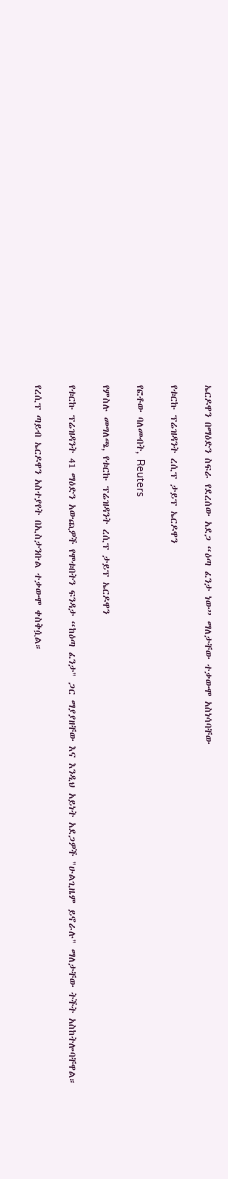ኤርዶዋን በማዕድን ስፍራ የደረሰው አደጋ “ዕጣ ፈንታ ነው” ማለታቸው ተቃውሞ አስነሳባቸው

የቱርኩ ፕሬዝዳንት ረሲፕ ታይፕ ኤርዶዋን

የፎቶው ባለመብት, Reuters

የምስሉ መግለጫ, የቱርኩ ፕሬዝዳንት ረሲፕ ታይፕ ኤርዶዋን

የቱርኩ ፕሬዝዳንት 41 ማዕድን አውጪዎች የሞቱበትን ፍንዳታ “ከዕጣ ፈንታ" ጋር ማያያዘቸው እና እንዲህ አይነት አደጋዎች "ሁልጊዜም ይኖራሉ" ማለታቸው ትችት አስከትሎባቸዋል።

የረሲፕ ጣይብ ኤርዶዋን አስተያየት በኢስታንቡል ተቃውሞ ቀስቅሷል።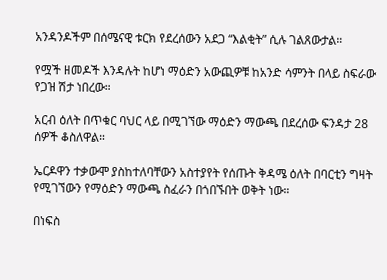አንዳንዶችም በሰሜናዊ ቱርክ የደረሰውን አደጋ “እልቂት” ሲሉ ገልጸውታል።

የሟች ዘመዶች እንዳሉት ከሆነ ማዕድን አውጪዎቹ ከአንድ ሳምንት በላይ ስፍራው የጋዝ ሽታ ነበረው።

አርብ ዕለት በጥቁር ባህር ላይ በሚገኘው ማዕድን ማውጫ በደረሰው ፍንዳታ 28 ሰዎች ቆስለዋል።

ኤርዶዋን ተቃውሞ ያስከተለባቸውን አስተያየት የሰጡት ቅዳሜ ዕለት በባርቲን ግዛት የሚገኘውን የማዕድን ማውጫ ስፈራን በጎበኙበት ወቅት ነው።

በነፍስ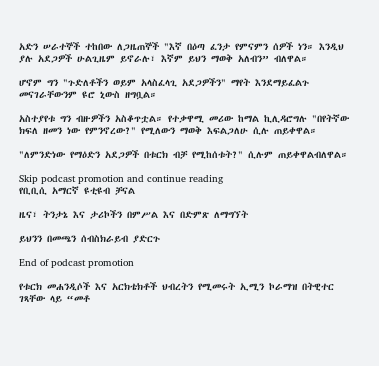አድን ሠራተኞች ተከበው ለጋዜጠኞች "እኛ በዕጣ ፈንታ የምናምን ሰዎች ነን። እንዲህ ያሉ አደጋዎች ሁልጊዜም ይኖራሉ፣ እኛም ይህን ማወቅ አለብን” ብለዋል።

ሆኖም ግን "ጉድለቶችን ወይም አላስፈላጊ አደጋዎችን" ማየት እንደማይፈልጉ መናገራቸውንም ዩሮ ኒውስ ዘግቧል።

አስተያየቱ ግን ብዙዎችን አስቆጥቷል። የተቃዋሚ መሪው ከማል ኪሊዳሮግሉ "በየትኛው ክፍለ ዘመን ነው የምንኖረው?" የሚለውን ማወቅ እፍልጋለሁ ሲሉ ጠይቀዋል።

"ለምንድነው የማዕድን አደጋዎች በቱርክ ብቻ የሚከሰቱት?" ሲሉም ጠይቀዋልብለዋል።

Skip podcast promotion and continue reading
የቢቢሲ አማርኛ ዩቲዩብ ቻናል

ዜና፣ ትንታኔ እና ታሪኮችን በምሥል እና በድምጽ ለማግኘት

ይህንን በመጫን ሰብስክራይብ ያድርጉ

End of podcast promotion

የቱርክ መሐንዲሶች እና አርክቴክቶች ህብረትን የሚመሩት ኢሚን ኮራማዝ በትዊተር ገጻቸው ላይ “መቶ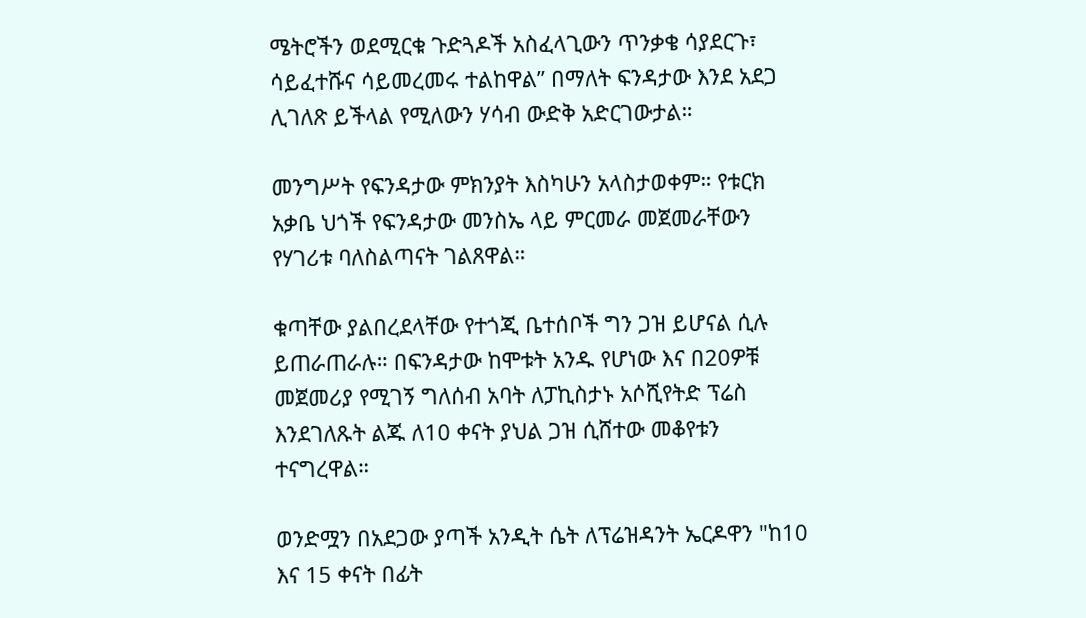ሜትሮችን ወደሚርቁ ጉድጓዶች አስፈላጊውን ጥንቃቄ ሳያደርጉ፣ ሳይፈተሹና ሳይመረመሩ ተልከዋል” በማለት ፍንዳታው እንደ አደጋ ሊገለጽ ይችላል የሚለውን ሃሳብ ውድቅ አድርገውታል።

መንግሥት የፍንዳታው ምክንያት እስካሁን አላስታወቀም። የቱርክ አቃቤ ህጎች የፍንዳታው መንስኤ ላይ ምርመራ መጀመራቸውን የሃገሪቱ ባለስልጣናት ገልጸዋል።

ቁጣቸው ያልበረደላቸው የተጎጂ ቤተሰቦች ግን ጋዝ ይሆናል ሲሉ ይጠራጠራሉ። በፍንዳታው ከሞቱት አንዱ የሆነው እና በ20ዎቹ መጀመሪያ የሚገኝ ግለሰብ አባት ለፓኪስታኑ አሶሺየትድ ፕሬስ እንደገለጹት ልጁ ለ10 ቀናት ያህል ጋዝ ሲሸተው መቆየቱን ተናግረዋል።

ወንድሟን በአደጋው ያጣች አንዲት ሴት ለፕሬዝዳንት ኤርዶዋን "ከ10 እና 15 ቀናት በፊት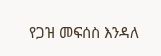የጋዝ መፍሰስ እንዳለ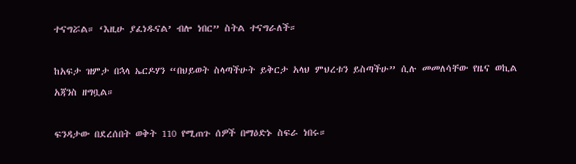ተናግሯል። ‘እዚሁ ያፈነዱናል’ ብሎ ነበር” ስትል ተናግራለች።

ከአፍታ ዝምታ በኋላ ኤርዶሃን “በህይወት ስላጣችሁት ይቅርታ አላህ ምህረቱን ይስጣችሁ” ሲሉ መመለሳቸው የዜና ወኪል አጃንስ ዘግቧል።

ፍንዳታው በደረሰበት ወቅት 110 የሚጠጉ ሰዎች በማዕድኑ ስፍራ ነበሩ።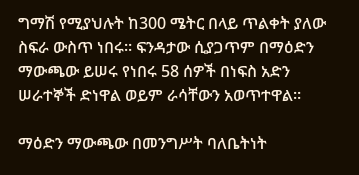ግማሽ የሚያህሉት ከ300 ሜትር በላይ ጥልቀት ያለው ስፍራ ውስጥ ነበሩ። ፍንዳታው ሲያጋጥም በማዕድን ማውጫው ይሠሩ የነበሩ 58 ሰዎች በነፍስ አድን ሠራተኞች ድነዋል ወይም ራሳቸውን አወጥተዋል።

ማዕድን ማውጫው በመንግሥት ባለቤትነት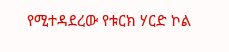የሚተዳደረው የቱርክ ሃርድ ኮል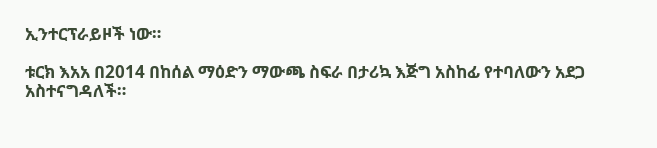ኢንተርፕራይዞች ነው።

ቱርክ እአአ በ2014 በከሰል ማዕድን ማውጫ ስፍራ በታሪኳ እጅግ አስከፊ የተባለውን አደጋ አስተናግዳለች።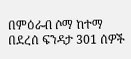በምዕራብ ሶማ ከተማ በደረሰ ፍንዳታ 301 ሰዎች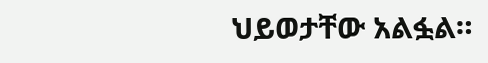ህይወታቸው አልፏል።